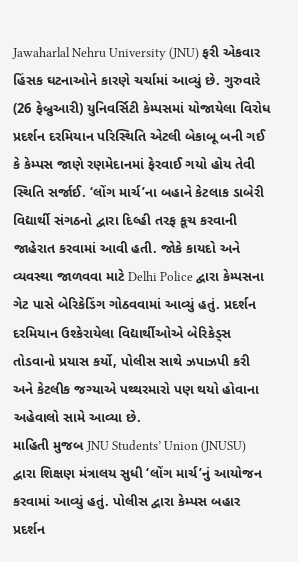Jawaharlal Nehru University (JNU) ફરી એકવાર હિંસક ઘટનાઓને કારણે ચર્ચામાં આવ્યું છે. ગુરુવારે (26 ફેબ્રુઆરી) યુનિવર્સિટી કેમ્પસમાં યોજાયેલા વિરોધ પ્રદર્શન દરમિયાન પરિસ્થિતિ એટલી બેકાબૂ બની ગઈ કે કેમ્પસ જાણે રણમેદાનમાં ફેરવાઈ ગયો હોય તેવી સ્થિતિ સર્જાઈ. ‘લોંગ માર્ચ’ના બહાને કેટલાક ડાબેરી વિદ્યાર્થી સંગઠનો દ્વારા દિલ્હી તરફ કૂચ કરવાની જાહેરાત કરવામાં આવી હતી. જોકે કાયદો અને વ્યવસ્થા જાળવવા માટે Delhi Police દ્વારા કેમ્પસના ગેટ પાસે બેરિકેડિંગ ગોઠવવામાં આવ્યું હતું. પ્રદર્શન દરમિયાન ઉશ્કેરાયેલા વિદ્યાર્થીઓએ બેરિકેડ્સ તોડવાનો પ્રયાસ કર્યો, પોલીસ સાથે ઝપાઝપી કરી અને કેટલીક જગ્યાએ પથ્થરમારો પણ થયો હોવાના અહેવાલો સામે આવ્યા છે.
માહિતી મુજબ JNU Students’ Union (JNUSU) દ્વારા શિક્ષણ મંત્રાલય સુધી ‘લોંગ માર્ચ’નું આયોજન કરવામાં આવ્યું હતું. પોલીસ દ્વારા કેમ્પસ બહાર પ્રદર્શન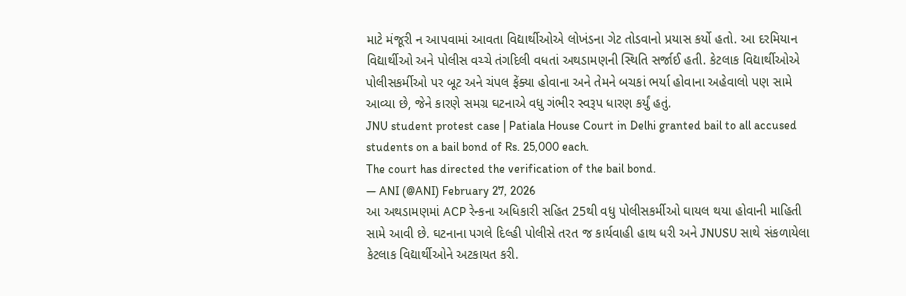માટે મંજૂરી ન આપવામાં આવતા વિદ્યાર્થીઓએ લોખંડના ગેટ તોડવાનો પ્રયાસ કર્યો હતો. આ દરમિયાન વિદ્યાર્થીઓ અને પોલીસ વચ્ચે તંગદિલી વધતાં અથડામણની સ્થિતિ સર્જાઈ હતી. કેટલાક વિદ્યાર્થીઓએ પોલીસકર્મીઓ પર બૂટ અને ચંપલ ફેંક્યા હોવાના અને તેમને બચકાં ભર્યા હોવાના અહેવાલો પણ સામે આવ્યા છે, જેને કારણે સમગ્ર ઘટનાએ વધુ ગંભીર સ્વરૂપ ધારણ કર્યું હતું.
JNU student protest case | Patiala House Court in Delhi granted bail to all accused students on a bail bond of Rs. 25,000 each.
The court has directed the verification of the bail bond.
— ANI (@ANI) February 27, 2026
આ અથડામણમાં ACP રેન્કના અધિકારી સહિત 25થી વધુ પોલીસકર્મીઓ ઘાયલ થયા હોવાની માહિતી સામે આવી છે. ઘટનાના પગલે દિલ્હી પોલીસે તરત જ કાર્યવાહી હાથ ધરી અને JNUSU સાથે સંકળાયેલા કેટલાક વિદ્યાર્થીઓને અટકાયત કરી.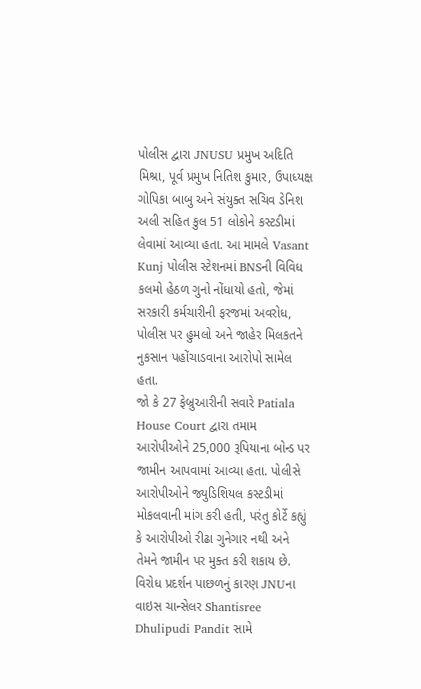પોલીસ દ્વારા JNUSU પ્રમુખ અદિતિ મિશ્રા, પૂર્વ પ્રમુખ નિતિશ કુમાર, ઉપાધ્યક્ષ ગોપિકા બાબુ અને સંયુક્ત સચિવ ડેનિશ અલી સહિત કુલ 51 લોકોને કસ્ટડીમાં લેવામાં આવ્યા હતા. આ મામલે Vasant Kunj પોલીસ સ્ટેશનમાં BNSની વિવિધ કલમો હેઠળ ગુનો નોંધાયો હતો, જેમાં સરકારી કર્મચારીની ફરજમાં અવરોધ, પોલીસ પર હુમલો અને જાહેર મિલકતને નુકસાન પહોંચાડવાના આરોપો સામેલ હતા.
જો કે 27 ફેબ્રુઆરીની સવારે Patiala House Court દ્વારા તમામ આરોપીઓને 25,000 રૂપિયાના બોન્ડ પર જામીન આપવામાં આવ્યા હતા. પોલીસે આરોપીઓને જ્યુડિશિયલ કસ્ટડીમાં મોકલવાની માંગ કરી હતી, પરંતુ કોર્ટે કહ્યું કે આરોપીઓ રીઢા ગુનેગાર નથી અને તેમને જામીન પર મુક્ત કરી શકાય છે.
વિરોધ પ્રદર્શન પાછળનું કારણ JNUના વાઇસ ચાન્સેલર Shantisree Dhulipudi Pandit સામે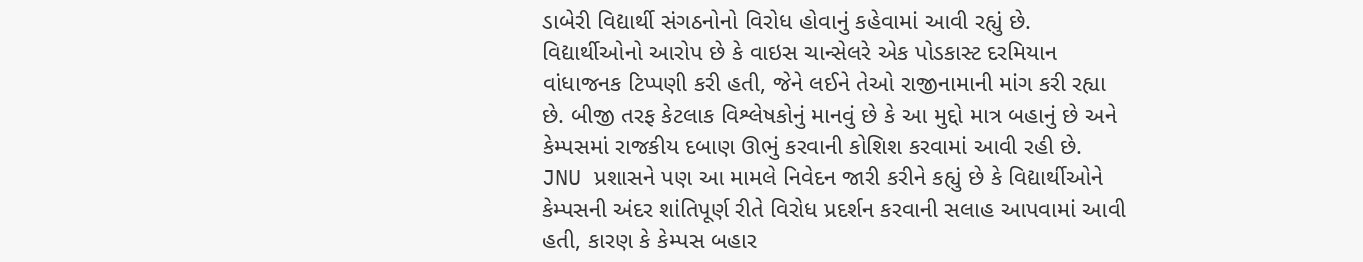ડાબેરી વિદ્યાર્થી સંગઠનોનો વિરોધ હોવાનું કહેવામાં આવી રહ્યું છે. વિદ્યાર્થીઓનો આરોપ છે કે વાઇસ ચાન્સેલરે એક પોડકાસ્ટ દરમિયાન વાંધાજનક ટિપ્પણી કરી હતી, જેને લઈને તેઓ રાજીનામાની માંગ કરી રહ્યા છે. બીજી તરફ કેટલાક વિશ્લેષકોનું માનવું છે કે આ મુદ્દો માત્ર બહાનું છે અને કેમ્પસમાં રાજકીય દબાણ ઊભું કરવાની કોશિશ કરવામાં આવી રહી છે.
JNU પ્રશાસને પણ આ મામલે નિવેદન જારી કરીને કહ્યું છે કે વિદ્યાર્થીઓને કેમ્પસની અંદર શાંતિપૂર્ણ રીતે વિરોધ પ્રદર્શન કરવાની સલાહ આપવામાં આવી હતી, કારણ કે કેમ્પસ બહાર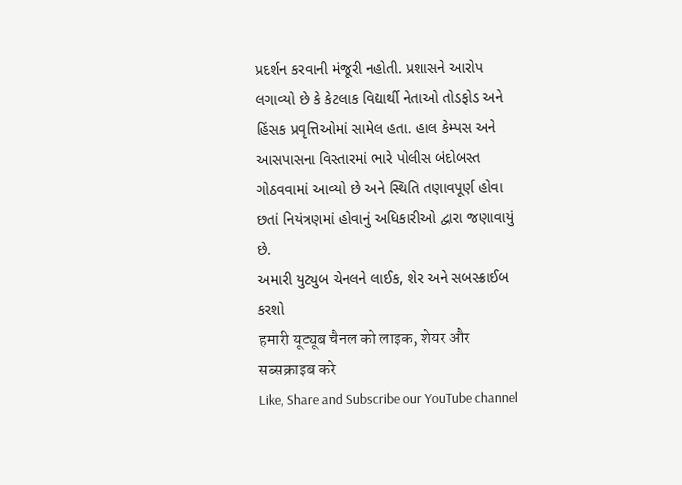પ્રદર્શન કરવાની મંજૂરી નહોતી. પ્રશાસને આરોપ લગાવ્યો છે કે કેટલાક વિદ્યાર્થી નેતાઓ તોડફોડ અને હિંસક પ્રવૃત્તિઓમાં સામેલ હતા. હાલ કેમ્પસ અને આસપાસના વિસ્તારમાં ભારે પોલીસ બંદોબસ્ત ગોઠવવામાં આવ્યો છે અને સ્થિતિ તણાવપૂર્ણ હોવા છતાં નિયંત્રણમાં હોવાનું અધિકારીઓ દ્વારા જણાવાયું છે.
અમારી યુટ્યુબ ચેનલને લાઈક, શેર અને સબસ્ક્રાઈબ કરશો
हमारी यूट्यूब चैनल को लाइक, शेयर और सब्सक्राइब करे
Like, Share and Subscribe our YouTube channel